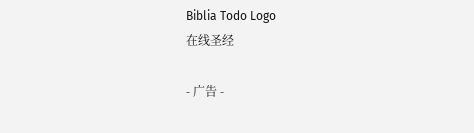Biblia Todo Logo
在线圣经

- 广告 -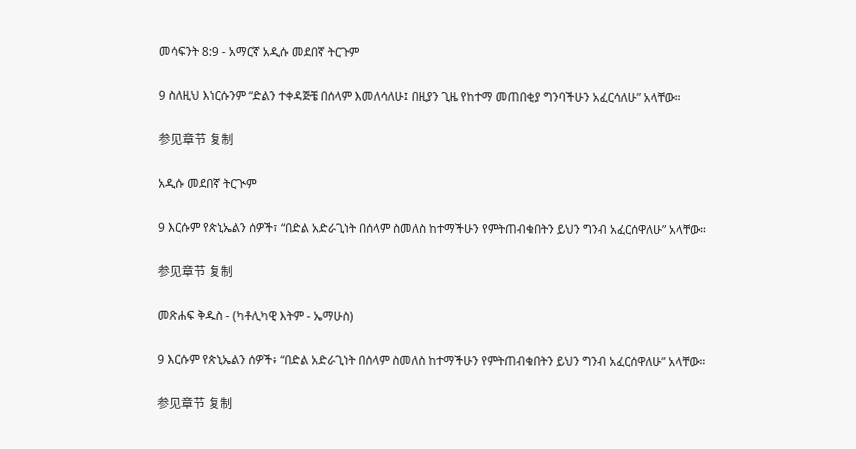መሳፍንት 8:9 - አማርኛ አዲሱ መደበኛ ትርጉም

9 ስለዚህ እነርሱንም “ድልን ተቀዳጅቼ በሰላም እመለሳለሁ፤ በዚያን ጊዜ የከተማ መጠበቂያ ግንባችሁን አፈርሳለሁ” አላቸው።

参见章节 复制

አዲሱ መደበኛ ትርጒም

9 እርሱም የጵኒኤልን ሰዎች፣ “በድል አድራጊነት በሰላም ስመለስ ከተማችሁን የምትጠብቁበትን ይህን ግንብ አፈርሰዋለሁ” አላቸው።

参见章节 复制

መጽሐፍ ቅዱስ - (ካቶሊካዊ እትም - ኤማሁስ)

9 እርሱም የጵኒኤልን ሰዎች፥ “በድል አድራጊነት በሰላም ስመለስ ከተማችሁን የምትጠብቁበትን ይህን ግንብ አፈርሰዋለሁ” አላቸው።

参见章节 复制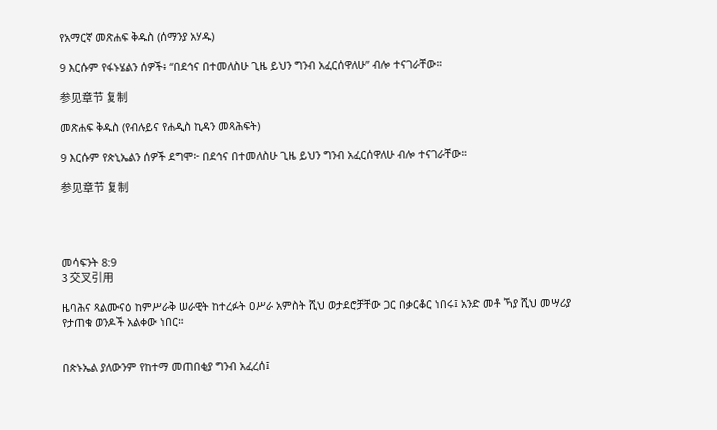የአማርኛ መጽሐፍ ቅዱስ (ሰማንያ አሃዱ)

9 እርሱም የፋኑሄልን ሰዎች፥ “በደኅና በተመለስሁ ጊዜ ይህን ግንብ አፈርሰዋለሁ” ብሎ ተናገራቸው።

参见章节 复制

መጽሐፍ ቅዱስ (የብሉይና የሐዲስ ኪዳን መጻሕፍት)

9 እርሱም የጵኒኤልን ሰዎች ደግሞ፦ በደኅና በተመለስሁ ጊዜ ይህን ግንብ አፈርሰዋለሁ ብሎ ተናገራቸው።

参见章节 复制




መሳፍንት 8:9
3 交叉引用

ዜባሕና ጻልሙናዕ ከምሥራቅ ሠራዊት ከተረፉት ዐሥራ አምስት ሺህ ወታደሮቻቸው ጋር በቃርቆር ነበሩ፤ አንድ መቶ ኻያ ሺህ መሣሪያ የታጠቁ ወንዶች አልቀው ነበር።


በጵኑኤል ያለውንም የከተማ መጠበቂያ ግንብ አፈረሰ፤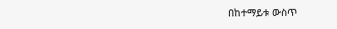በከተማይቱ ውስጥ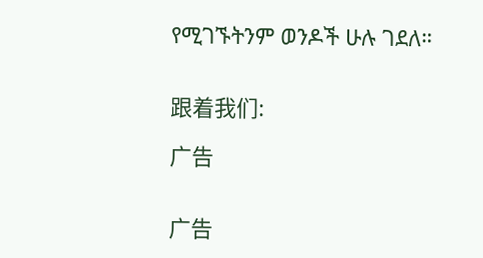የሚገኙትንም ወንዶች ሁሉ ገደለ።


跟着我们:

广告


广告